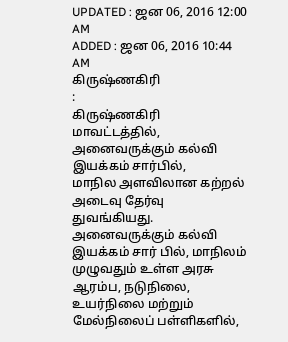UPDATED : ஜன 06, 2016 12:00 AM
ADDED : ஜன 06, 2016 10:44 AM
கிருஷ்ணகிரி
:
கிருஷ்ணகிரி மாவட்டத்தில், அனைவருக்கும் கல்வி இயக்கம் சார்பில்,
மாநில அளவிலான கற்றல் அடைவு தேர்வு துவங்கியது.
அனைவருக்கும் கல்வி இயக்கம் சார் பில், மாநிலம் முழுவதும் உள்ள அரசு ஆரம்ப, நடுநிலை, உயர்நிலை மற்றும் மேல்நிலைப் பள்ளிகளில்,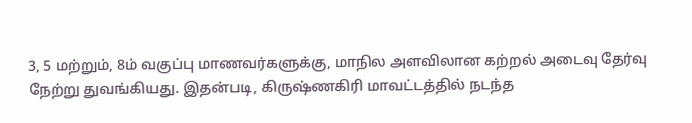3, 5 மற்றும், 8ம் வகுப்பு மாணவர்களுக்கு, மாநில அளவிலான கற்றல் அடைவு தேர்வு நேற்று துவங்கியது. இதன்படி, கிருஷ்ணகிரி மாவட்டத்தில் நடந்த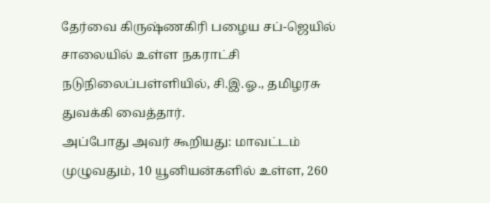தேர்வை கிருஷ்ணகிரி பழைய சப்-ஜெயில் சாலையில் உள்ள நகராட்சி நடுநிலைப்பள்ளியில், சி.இ.ஓ., தமிழரசு துவக்கி வைத்தார்.
அப்போது அவர் கூறியது: மாவட்டம் முழுவதும், 10 யூனியன்களில் உள்ள, 260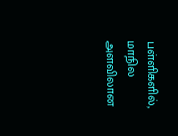பள்ளிகளில், மாநில அளவிலான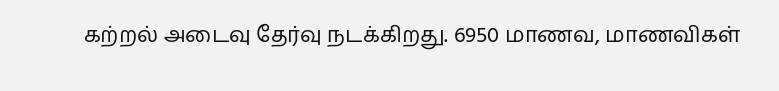கற்றல் அடைவு தேர்வு நடக்கிறது. 6950 மாணவ, மாணவிகள்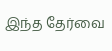இந்த தேர்வை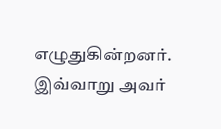எழுதுகின்றனர். இவ்வாறு அவர்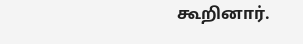கூறினார்.